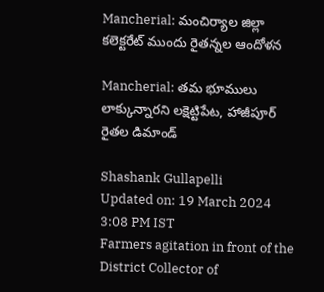Mancherial: మంచిర్యాల జిల్లా కలెక్టరేట్ ముందు రైతన్నల ఆందోళన

Mancherial: తమ భూములు లాక్కున్నారని లక్షెట్టిపేట, హాజీపూర్ రైతల డిమాండ్

Shashank Gullapelli
Updated on: 19 March 2024 3:08 PM IST
Farmers agitation in front of the District Collector of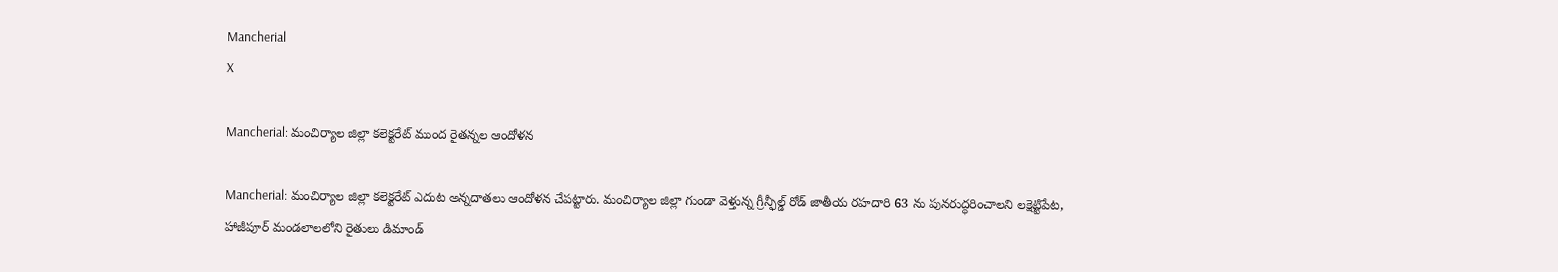Mancherial
X

Mancherial: మంచిర్యాల జిల్లా కలెక్టరేట్ ముంద రైతన్నల ఆందోళన

Mancherial: మంచిర్యాల జిల్లా కలెక్టరేట్ ఎదుట అన్నదాతలు ఆందోళన చేపట్టారు. మంచిర్యాల జిల్లా గుండా వెళ్తున్న గ్రీన్ఫీల్డ్ రోడ్ జాతీయ రహదారి 63 ను పునరుద్ధరించాలని లక్షెట్టిపేట, హాజీపూర్ మండలాలలోని రైతులు డిమాండ్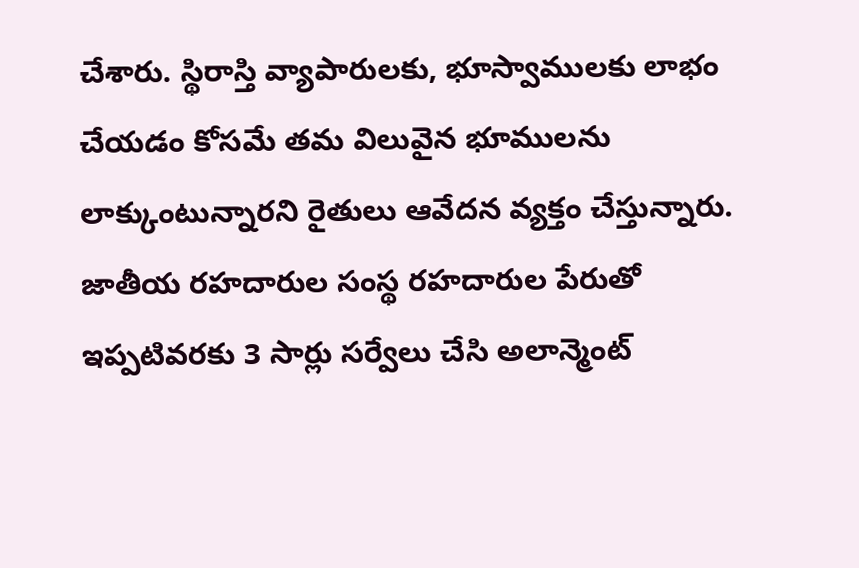చేశారు. స్థిరాస్తి వ్యాపారులకు, భూస్వాములకు లాభం చేయడం కోసమే తమ విలువైన భూములను లాక్కుంటున్నారని రైతులు ఆవేదన వ్యక్తం చేస్తున్నారు. జాతీయ రహదారుల సంస్థ రహదారుల పేరుతో ఇప్పటివరకు 3 సార్లు సర్వేలు చేసి అలాన్మెంట్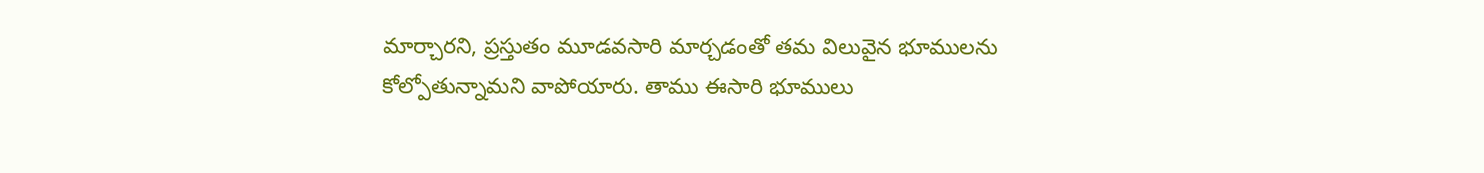మార్చారని, ప్రస్తుతం మూడవసారి మార్చడంతో తమ విలువైన భూములను కోల్పోతున్నామని వాపోయారు. తాము ఈసారి భూములు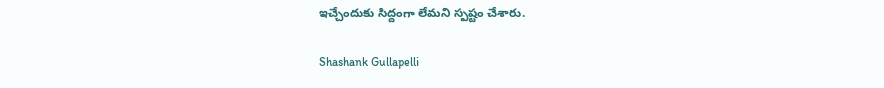ఇచ్చేందుకు సిద్దంగా లేమని స్పష‌్టం చేశారు.

Shashank Gullapelli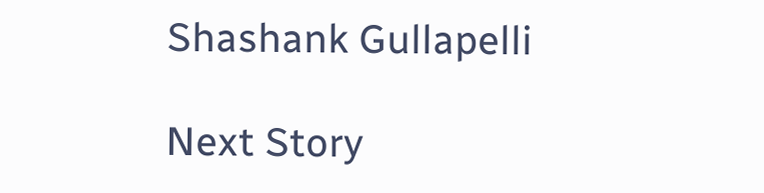Shashank Gullapelli

Next Story